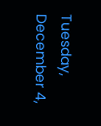Tuesday, December 4,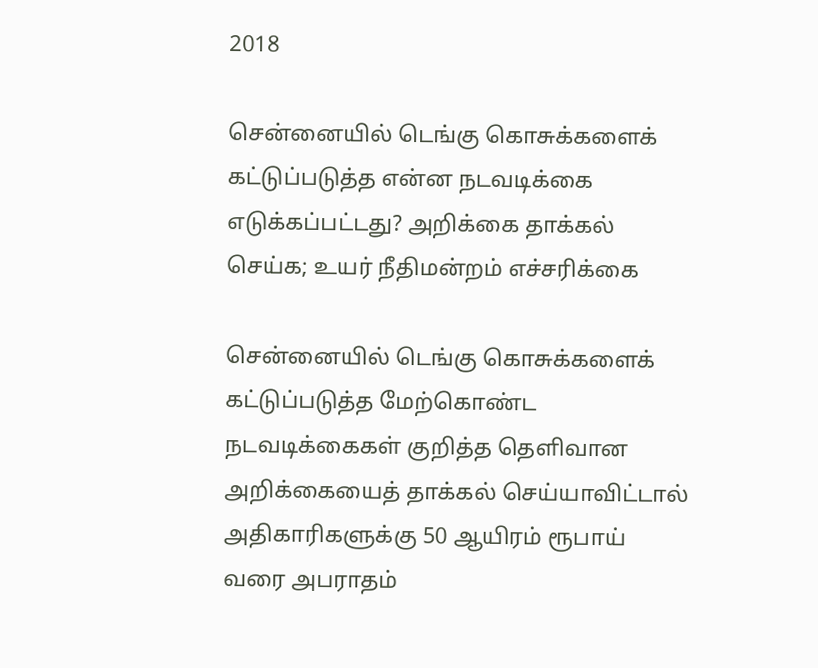2018

சென்னையில் டெங்கு கொசுக்களைக் கட்டுப்படுத்த என்ன நடவடிக்கை எடுக்கப்பட்டது? அறிக்கை தாக்கல் செய்க; உயர் நீதிமன்றம் எச்சரிக்கை

சென்னையில் டெங்கு கொசுக்களைக் கட்டுப்படுத்த மேற்கொண்ட நடவடிக்கைகள் குறித்த தெளிவான அறிக்கையைத் தாக்கல் செய்யாவிட்டால் அதிகாரிகளுக்கு 50 ஆயிரம் ரூபாய் வரை அபராதம்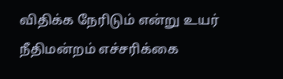விதிக்க நேரிடும் என்று உயர் நீதிமன்றம் எச்சரிக்கை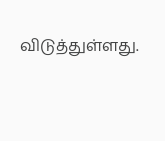விடுத்துள்ளது.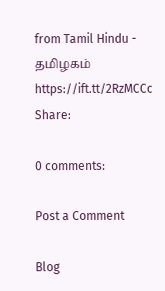from Tamil Hindu - தமிழகம் https://ift.tt/2RzMCCc
Share:

0 comments:

Post a Comment

Blog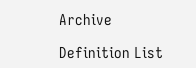Archive

Definition List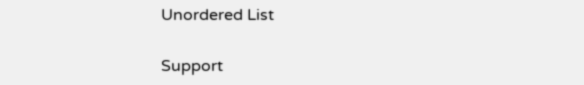Unordered List

Support